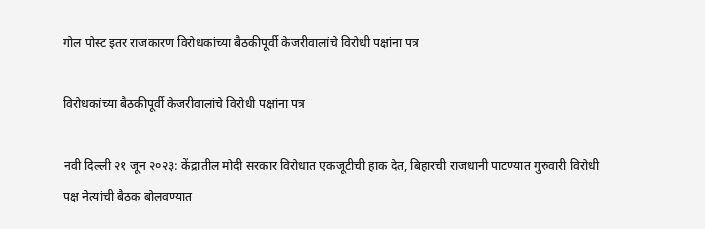गोल पोस्ट इतर राजकारण विरोधकांच्या बैठकीपूर्वी केजरीवालांचे विरोधी पक्षांना पत्र

विरोधकांच्या बैठकीपूर्वी केजरीवालांचे विरोधी पक्षांना पत्र

नवी दिल्ली २१ जून २०२३: केंद्रातील मोदी सरकार विरोधात एकजूटीची हाक देत, बिहारची राजधानी पाटण्यात गुरुवारी विरोधी पक्ष नेत्यांची बैठक बोलवण्यात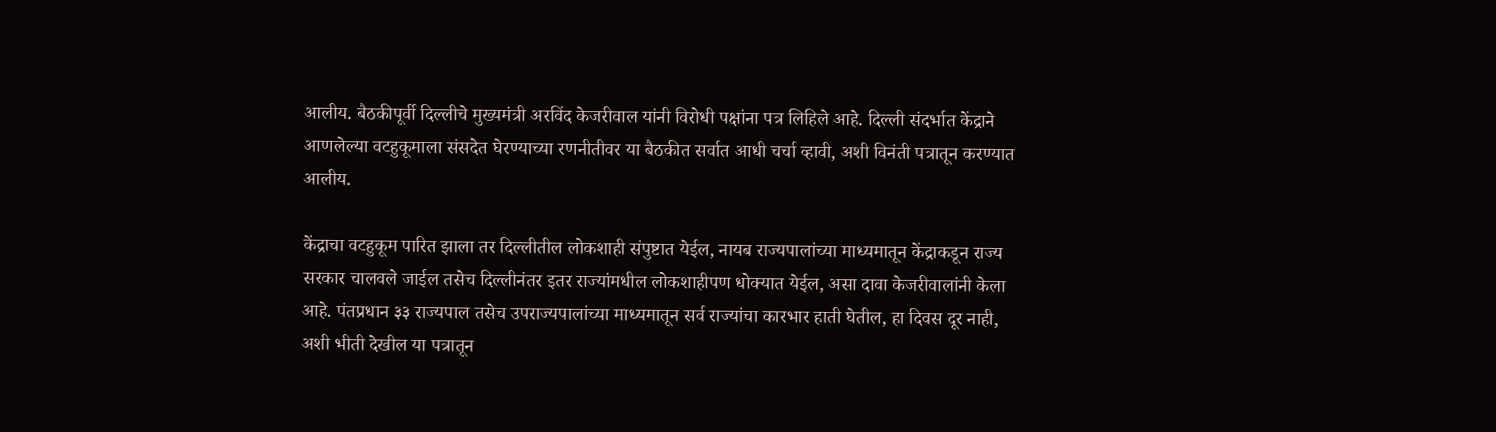आलीय. बैठकीपूर्वी दिल्लीचे मुख्यमंत्री अरविंद केजरीवाल यांनी विरोधी पक्षांना पत्र लिहिले आहे. दिल्ली संदर्भात केंद्राने आणलेल्या वटहुकूमाला संसदेत घेरण्याच्या रणनीतीवर या बैठकीत सर्वात आधी चर्चा व्हावी, अशी विनंती पत्रातून करण्यात आलीय.

केंद्राचा वटहुकूम पारित झाला तर दिल्लीतील लोकशाही संपुष्टात येईल, नायब राज्यपालांच्या माध्यमातून केंद्राकडून राज्य सरकार चालवले जाईल तसेच दिल्लीनंतर इतर राज्यांमधील लोकशाहीपण धोक्यात येईल, असा दावा केजरीवालांनी केला आहे. पंतप्रधान ३३ राज्यपाल तसेच उपराज्यपालांच्या माध्यमातून सर्व राज्यांचा कारभार हाती घेतील, हा दिवस दूर नाही, अशी भीती देखील या पत्रातून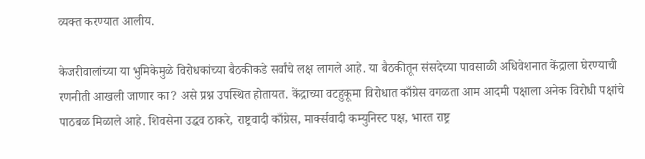व्यक्त करण्यात आलीय.

केजरीवालांच्या या भुमिकेमुळे विरोधकांच्या बैठकीकडे सर्वांचे लक्ष लागले आहे. या बैठकीतून संसदेच्या पावसाळी अधिवेशनात केंद्राला घेरण्याची रणनीती आखली जाणार का? असे प्रश्न उपस्थित होतायत. केंद्राच्या वटहुकूमा विरोधात काँग्रेस वगळता आम आदमी पक्षाला अनेक विरोधी पक्षांचे पाठबळ मिळाले आहे. शिवसेना उद्धव ठाकरे, राष्ट्रवादी काँग्रेस, मार्क्सवादी कम्युनिस्ट पक्ष, भारत राष्ट्र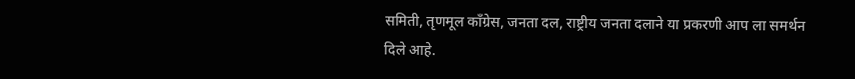समिती, तृणमूल काँग्रेस, जनता दल, राष्ट्रीय जनता दलाने या प्रकरणी आप ला समर्थन दिले आहे.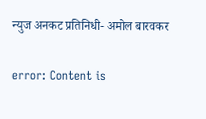न्युज अनकट प्रतिनिधी- अमोल बारवकर

error: Content is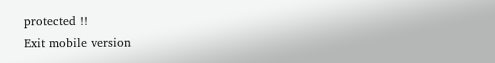protected !!
Exit mobile version